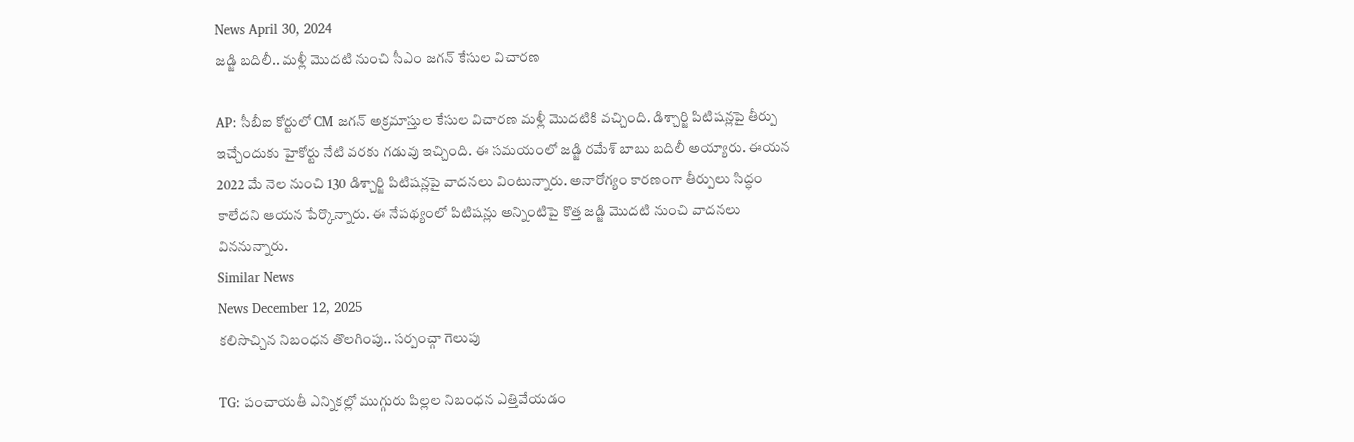News April 30, 2024
జడ్జి బదిలీ.. మళ్లీ మొదటి నుంచి సీఎం జగన్ కేసుల విచారణ

AP: సీబీఐ కోర్టులో CM జగన్ అక్రమాస్తుల కేసుల విచారణ మళ్లీ మొదటికి వచ్చింది. డిశ్చార్జి పిటిషన్లపై తీర్పు ఇచ్చేందుకు హైకోర్టు నేటి వరకు గడువు ఇచ్చింది. ఈ సమయంలో జడ్జి రమేశ్ బాబు బదిలీ అయ్యారు. ఈయన 2022 మే నెల నుంచి 130 డిశ్చార్జి పిటిషన్లపై వాదనలు వింటున్నారు. అనారోగ్యం కారణంగా తీర్పులు సిద్ధం కాలేదని ఆయన పేర్కొన్నారు. ఈ నేపథ్యంలో పిటిషన్లు అన్నింటిపై కొత్త జడ్జి మొదటి నుంచి వాదనలు విననున్నారు.
Similar News
News December 12, 2025
కలిసొచ్చిన నిబంధన తొలగింపు.. సర్పంచ్గా గెలుపు

TG: పంచాయతీ ఎన్నికల్లో ముగ్గురు పిల్లల నిబంధన ఎత్తివేయడం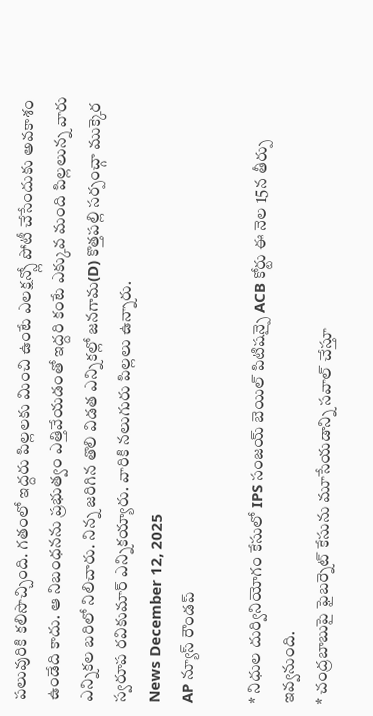పలువురికి కలిసొచ్చింది. గతంలో ఇద్దరు పిల్లలకు మించి ఉంటే ఎలక్షన్స్లో పోటీ చేసేందుకు అవకాశం ఉండేది కాదు. ఆ నిబంధనను ప్రభుత్వం ఎత్తివేయడంతో ఇద్దరి కంటే ఎక్కువ మంది పిల్లలున్న వారు ఎన్నికల బరిలో నిలిచారు. నిన్న జరిగిన తొలి విడత ఎన్నికల్లో జనగామ(D) కొత్తపల్లి సర్పంచ్గా ముక్కెర స్వరూప రవికుమార్ ఎన్నికయ్యారు. వారికి నలుగురు పిల్లలు ఉన్నారు.
News December 12, 2025
AP న్యూస్ రౌండప్

* నిధుల దుర్వినియోగం కేసులో IPS సంజయ్ బెయిల్ పిటిషన్పై ACB కోర్టు ఈ నెల 15న తీర్పు ఇవ్వనుంది.
* చంద్రబాబుపై ఫైబర్నెట్ కేసును మూసేయడాన్ని సవాల్ చేస్తూ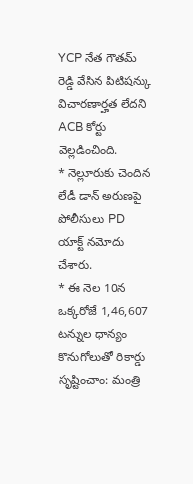YCP నేత గౌతమ్ రెడ్డి వేసిన పిటిషన్కు విచారణార్హత లేదని ACB కోర్టు వెల్లడించింది.
* నెల్లూరుకు చెందిన లేడీ డాన్ అరుణపై పోలీసులు PD యాక్ట్ నమోదు చేశారు.
* ఈ నెల 10న ఒక్కరోజే 1,46,607 టన్నుల ధాన్యం కొనుగోలుతో రికార్డు సృష్టించాం: మంత్రి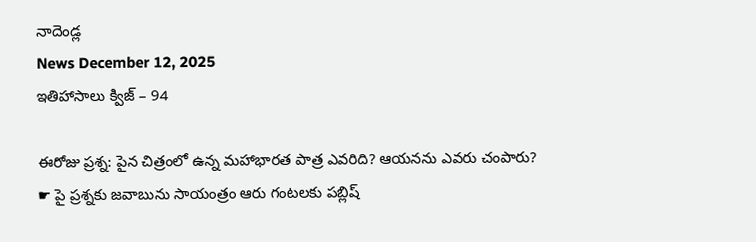నాదెండ్ల
News December 12, 2025
ఇతిహాసాలు క్విజ్ – 94

ఈరోజు ప్రశ్న: పైన చిత్రంలో ఉన్న మహాభారత పాత్ర ఎవరిది? ఆయనను ఎవరు చంపారు?
☛ పై ప్రశ్నకు జవాబును సాయంత్రం ఆరు గంటలకు పబ్లిష్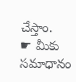చేస్తాం.
☛ మీకు సమాధానం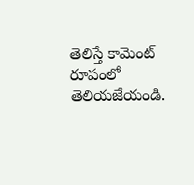తెలిస్తే కామెంట్ రూపంలో తెలియజేయండి.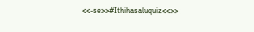<<-se>>#Ithihasaluquiz<<>>